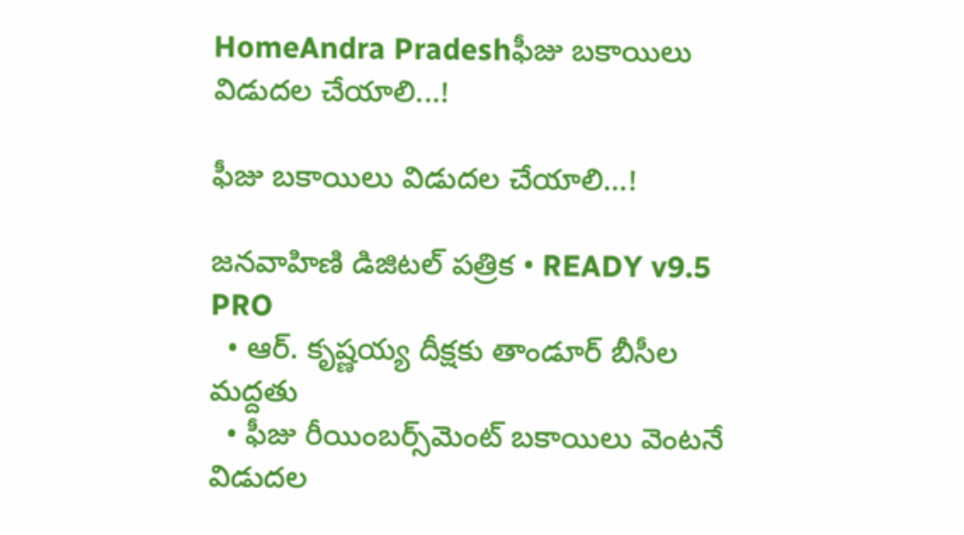HomeAndra Pradeshఫీజు బకాయిలు విడుదల చేయాలి...!

ఫీజు బకాయిలు విడుదల చేయాలి…!

జనవాహిణి డిజిటల్ పత్రిక • READY v9.5 PRO
  • ఆర్. కృష్ణయ్య దీక్షకు తాండూర్ బీసీల మద్దతు
  • ఫీజు రీయింబర్స్‌మెంట్ బకాయిలు వెంటనే విడుదల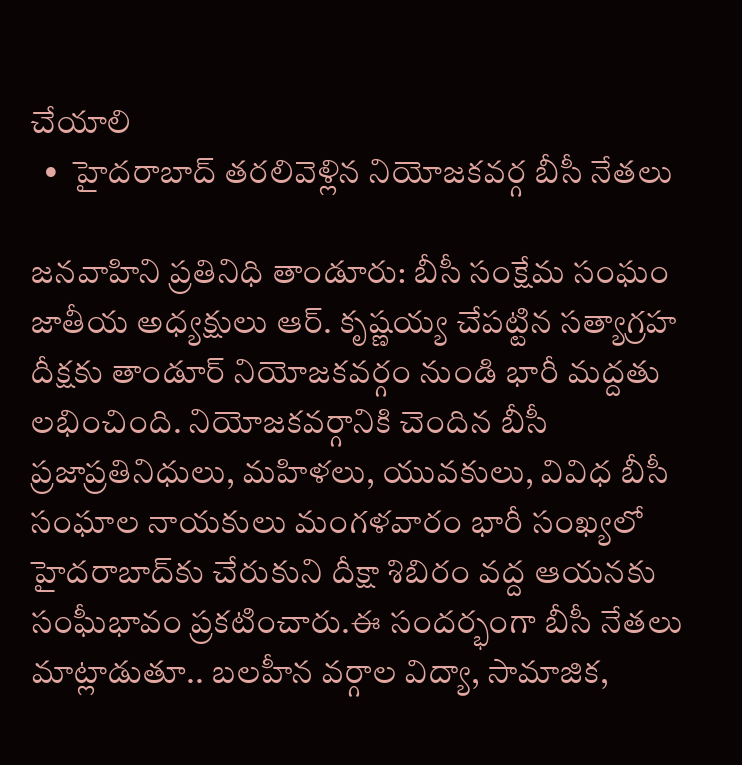చేయాలి
  •  హైదరాబాద్‌ తరలివెళ్లిన నియోజకవర్గ బీసీ నేతలు

జనవాహిని ప్రతినిధి తాండూరు: బీసీ సంక్షేమ సంఘం జాతీయ అధ్యక్షులు ఆర్. కృష్ణయ్య చేపట్టిన సత్యాగ్రహ దీక్షకు తాండూర్ నియోజకవర్గం నుండి భారీ మద్దతు లభించింది. నియోజకవర్గానికి చెందిన బీసీ ప్రజాప్రతినిధులు, మహిళలు, యువకులు, వివిధ బీసీ సంఘాల నాయకులు మంగళవారం భారీ సంఖ్యలో హైదరాబాద్‌కు చేరుకుని దీక్షా శిబిరం వద్ద ఆయనకు సంఘీభావం ప్రకటించారు.ఈ సందర్భంగా బీసీ నేతలు మాట్లాడుతూ.. బలహీన వర్గాల విద్యా, సామాజిక,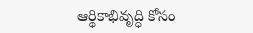ఆర్థికాభివృద్ధి కోసం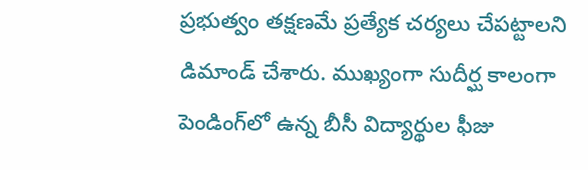ప్రభుత్వం తక్షణమే ప్రత్యేక చర్యలు చేపట్టాలని డిమాండ్ చేశారు. ముఖ్యంగా సుదీర్ఘ కాలంగా పెండింగ్‌లో ఉన్న బీసీ విద్యార్థుల ఫీజు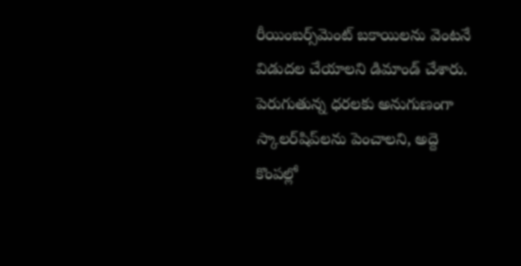రీయింబర్స్‌మెంట్ బకాయిలను వెంటనే విడుదల చేయాలని డిమాండ్ చేశారు. పెరుగుతున్న ధరలకు అనుగుణంగా స్కాలర్‌షిప్‌లను పెంచాలని, అద్దె కొంపల్లో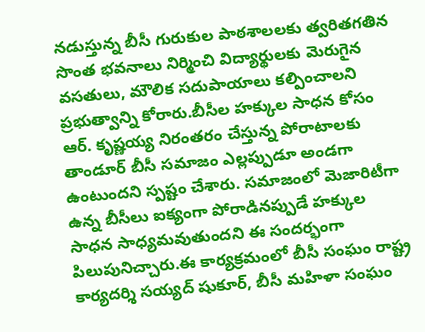నడుస్తున్న బీసీ గురుకుల పాఠశాలలకు త్వరితగతిన సొంత భవనాలు నిర్మించి విద్యార్థులకు మెరుగైన వసతులు, మౌలిక సదుపాయాలు కల్పించాలని ప్రభుత్వాన్ని కోరారు.బీసీల హక్కుల సాధన కోసం ఆర్. కృష్ణయ్య నిరంతరం చేస్తున్న పోరాటాలకు తాండూర్ బీసీ సమాజం ఎల్లప్పుడూ అండగా ఉంటుందని స్పష్టం చేశారు. సమాజంలో మెజారిటీగా ఉన్న బీసీలు ఐక్యంగా పోరాడినప్పుడే హక్కుల సాధన సాధ్యమవుతుందని ఈ సందర్భంగా పిలుపునిచ్చారు.ఈ కార్యక్రమంలో బీసీ సంఘం రాష్ట్ర కార్యదర్శి సయ్యద్ షుకూర్, బీసీ మహిళా సంఘం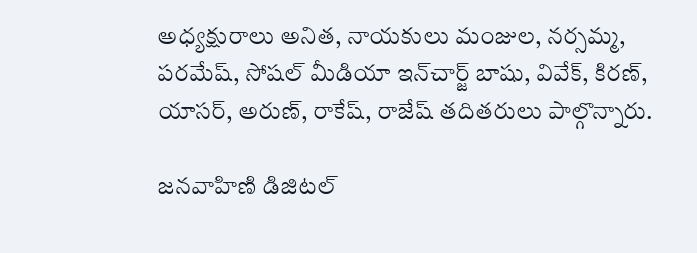అధ్యక్షురాలు అనిత, నాయకులు మంజుల, నర్సమ్మ, పరమేష్, సోషల్ మీడియా ఇన్‌చార్జ్ బాషు, వివేక్, కిరణ్, యాసర్, అరుణ్, రాకేష్, రాజేష్ తదితరులు పాల్గొన్నారు.

జనవాహిణి డిజిటల్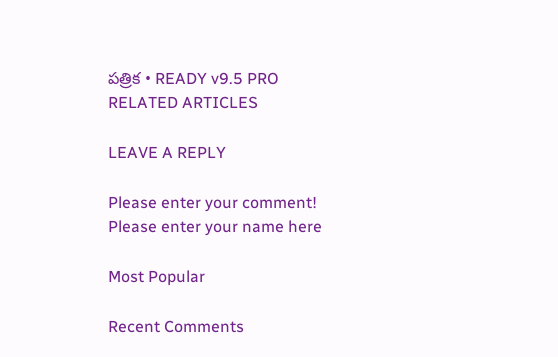పత్రిక • READY v9.5 PRO
RELATED ARTICLES

LEAVE A REPLY

Please enter your comment!
Please enter your name here

Most Popular

Recent Comments